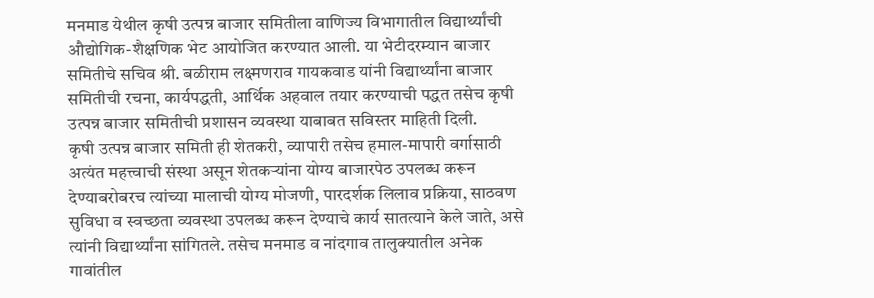मनमाड येथील कृषी उत्पन्न बाजार समितीला वाणिज्य विभागातील विद्यार्थ्यांची औद्योगिक-शैक्षणिक भेट आयोजित करण्यात आली. या भेटीदरम्यान बाजार समितीचे सचिव श्री. बळीराम लक्ष्मणराव गायकवाड यांनी विद्यार्थ्यांना बाजार समितीची रचना, कार्यपद्धती, आर्थिक अहवाल तयार करण्याची पद्धत तसेच कृषी उत्पन्न बाजार समितीची प्रशासन व्यवस्था याबाबत सविस्तर माहिती दिली.
कृषी उत्पन्न बाजार समिती ही शेतकरी, व्यापारी तसेच हमाल-मापारी वर्गासाठी अत्यंत महत्त्वाची संस्था असून शेतकऱ्यांना योग्य बाजारपेठ उपलब्ध करून देण्याबरोबरच त्यांच्या मालाची योग्य मोजणी, पारदर्शक लिलाव प्रक्रिया, साठवण सुविधा व स्वच्छता व्यवस्था उपलब्ध करून देण्याचे कार्य सातत्याने केले जाते, असे त्यांनी विद्यार्थ्यांना सांगितले. तसेच मनमाड व नांदगाव तालुक्यातील अनेक गावांतील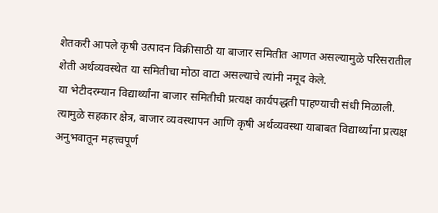शेतकरी आपले कृषी उत्पादन विक्रीसाठी या बाजार समितीत आणत असल्यामुळे परिसरातील शेती अर्थव्यवस्थेत या समितीचा मोठा वाटा असल्याचे त्यांनी नमूद केले.
या भेटीदरम्यान विद्यार्थ्यांना बाजार समितीची प्रत्यक्ष कार्यपद्धती पाहण्याची संधी मिळाली. त्यामुळे सहकार क्षेत्र, बाजार व्यवस्थापन आणि कृषी अर्थव्यवस्था याबाबत विद्यार्थ्यांना प्रत्यक्ष अनुभवातून महत्त्वपूर्ण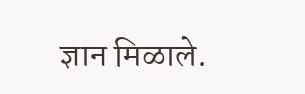ज्ञान मिळाले.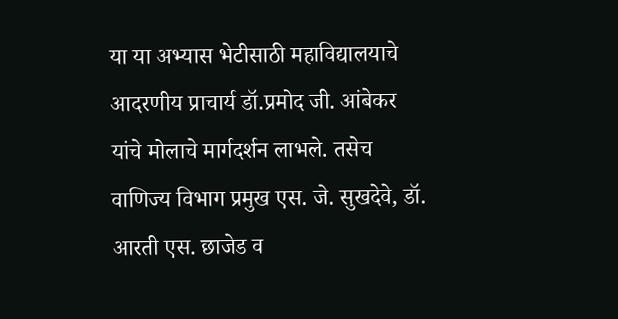या या अभ्यास भेटीसाठी महाविद्यालयाचे आदरणीय प्राचार्य डॉ.प्रमोद जी. आंबेकर यांचे मोलाचे मार्गदर्शन लाभले. तसेच वाणिज्य विभाग प्रमुख एस. जे. सुखदेवे, डॉ. आरती एस. छाजेड व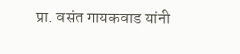प्रा. वसंत गायकवाड यांनी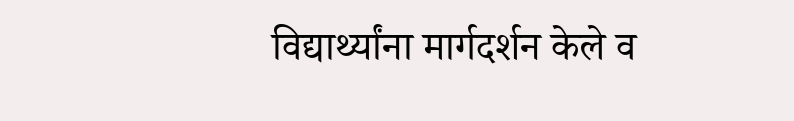विद्यार्थ्यांना मार्गदर्शन केले व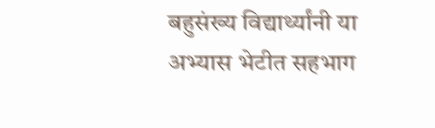बहुसंख्य विद्यार्थ्यांनी या अभ्यास भेटीत सहभाग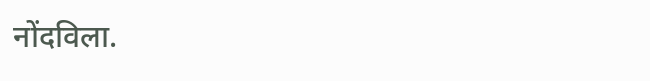नोंदविला.